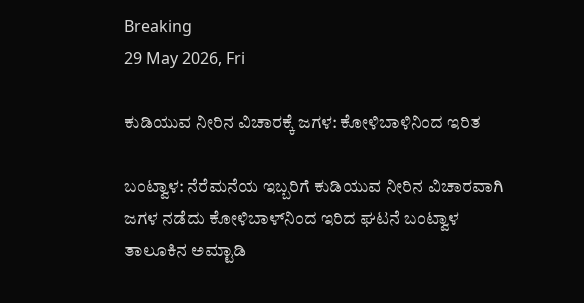Breaking
29 May 2026, Fri

ಕುಡಿಯುವ ನೀರಿನ ವಿಚಾರಕ್ಕೆ ಜಗಳ: ಕೋಳಿಬಾಳಿನಿಂದ ಇರಿತ

ಬಂಟ್ವಾಳ: ನೆರೆಮನೆಯ ಇಬ್ಬರಿಗೆ ಕುಡಿಯುವ ನೀರಿನ ವಿಚಾರವಾಗಿ ಜಗಳ ನಡೆದು ಕೋಳಿಬಾಳ್‌ನಿಂದ ಇರಿದ ಘಟನೆ ಬಂಟ್ವಾಳ ತಾಲೂಕಿನ ಅಮ್ಟಾಡಿ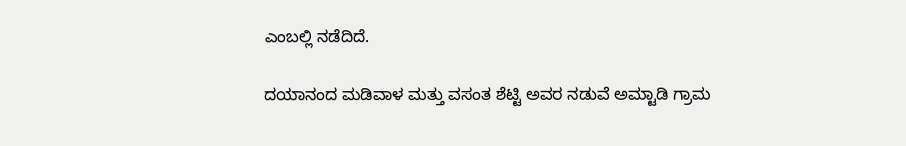ಎಂಬಲ್ಲಿ ನಡೆದಿದೆ.

ದಯಾನಂದ ಮಡಿವಾಳ ಮತ್ತು ವಸಂತ ಶೆಟ್ಟಿ ಅವರ ನಡುವೆ ಅಮ್ಟಾಡಿ ಗ್ರಾಮ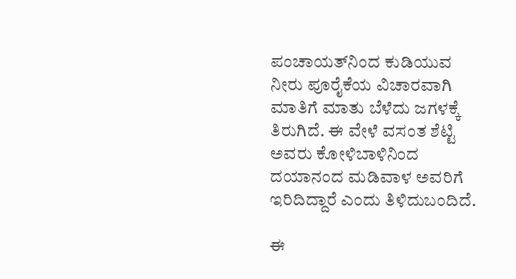ಪಂಚಾಯತ್‌ನಿಂದ ಕುಡಿಯುವ ನೀರು ಪೂರೈಕೆಯ ವಿಚಾರವಾಗಿ ಮಾತಿಗೆ ಮಾತು ಬೆಳೆದು ಜಗಳಕ್ಕೆ ತಿರುಗಿದೆ. ಈ ವೇಳೆ ವಸಂತ ಶೆಟ್ಟಿ ಅವರು ಕೋಳಿಬಾಳಿನಿಂದ ದಯಾನಂದ ಮಡಿವಾಳ ಅವರಿಗೆ ಇರಿದಿದ್ದಾರೆ ಎಂದು ತಿಳಿದುಬಂದಿದೆ.

ಈ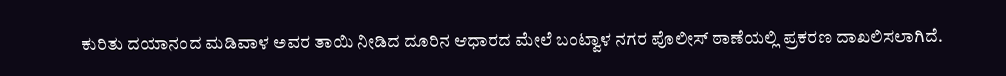ಕುರಿತು ದಯಾನಂದ ಮಡಿವಾಳ ಅವರ ತಾಯಿ ನೀಡಿದ ದೂರಿನ ಆಧಾರದ ಮೇಲೆ ಬಂಟ್ವಾಳ ನಗರ ಪೊಲೀಸ್ ಠಾಣೆಯಲ್ಲಿ ಪ್ರಕರಣ ದಾಖಲಿಸಲಾಗಿದೆ.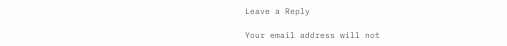Leave a Reply

Your email address will not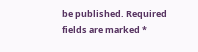be published. Required fields are marked *